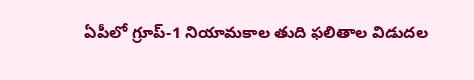ఏపీలో గ్రూప్-1 నియామకాల తుది ఫలితాల విడుదల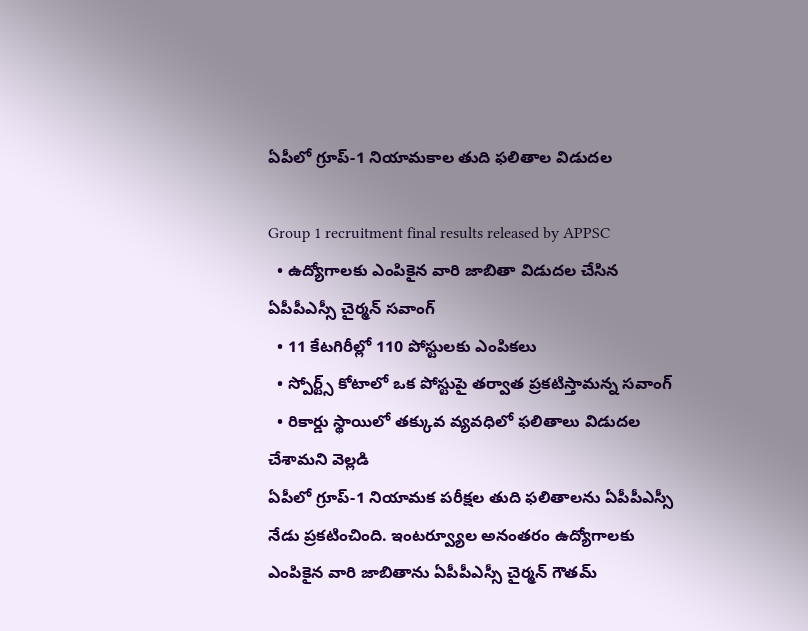ఏపీలో గ్రూప్-1 నియామకాల తుది ఫలితాల విడుదల

Group 1 recruitment final results released by APPSC
  • ఉద్యోగాలకు ఎంపికైన వారి జాబితా విడుదల చేసిన ఏపీపీఎస్సీ చైర్మన్ సవాంగ్
  • 11 కేటగిరీల్లో 110 పోస్టులకు ఎంపికలు
  • స్పోర్ట్స్ కోటాలో ఒక పోస్టుపై తర్వాత ప్రకటిస్తామన్న సవాంగ్
  • రికార్డు స్థాయిలో తక్కువ వ్యవధిలో ఫలితాలు విడుదల చేశామని వెల్లడి
ఏపీలో గ్రూప్-1 నియామక పరీక్షల తుది ఫలితాలను ఏపీపీఎస్సీ నేడు ప్రకటించింది. ఇంటర్వ్యూల అనంతరం ఉద్యోగాలకు ఎంపికైన వారి జాబితాను ఏపీపీఎస్సీ చైర్మన్ గౌతమ్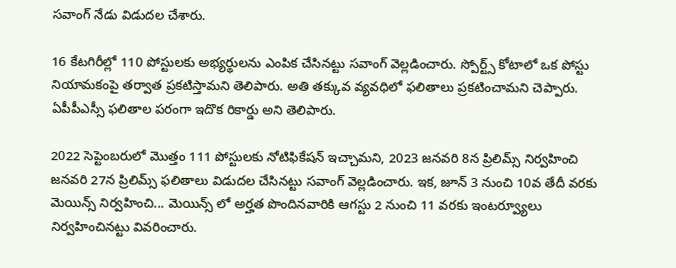సవాంగ్ నేడు విడుదల చేశారు.

16 కేటగిరీల్లో 110 పోస్టులకు అభ్యర్థులను ఎంపిక చేసినట్టు సవాంగ్ వెల్లడించారు. స్పోర్ట్స్ కోటాలో ఒక పోస్టు నియామకంపై తర్వాత ప్రకటిస్తామని తెలిపారు. అతి తక్కువ వ్యవధిలో ఫలితాలు ప్రకటించామని చెప్పారు. ఏపీపీఎస్సీ ఫలితాల పరంగా ఇదొక రికార్డు అని తెలిపారు.

2022 సెప్టెంబరులో మొత్తం 111 పోస్టులకు నోటిఫికేషన్ ఇచ్చామని, 2023 జనవరి 8న ప్రిలిమ్స్ నిర్వహించి జనవరి 27న ప్రిలిమ్స్ ఫలితాలు విడుదల చేసినట్టు సవాంగ్ వెల్లడించారు. ఇక, జూన్ 3 నుంచి 10వ తేదీ వరకు మెయిన్స్ నిర్వహించి... మెయిన్స్ లో అర్హత పొందినవారికి ఆగస్టు 2 నుంచి 11 వరకు ఇంటర్వ్యూలు నిర్వహించినట్టు వివరించారు.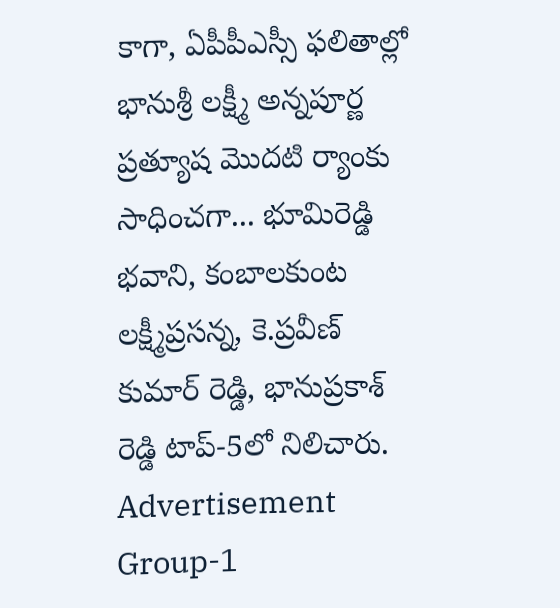కాగా, ఏపీపీఎస్సీ ఫలితాల్లో భానుశ్రీ లక్ష్మీ అన్నపూర్ణ ప్రత్యూష మొదటి ర్యాంకు సాధించగా... భూమిరెడ్డి భవాని, కంబాలకుంట లక్ష్మీప్రసన్న, కె.ప్రవీణ్ కుమార్ రెడ్డి, భానుప్రకాశ్ రెడ్డి టాప్-5లో నిలిచారు.
Advertisement
Group-1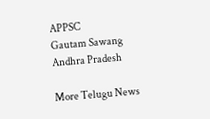APPSC
Gautam Sawang
Andhra Pradesh

More Telugu News